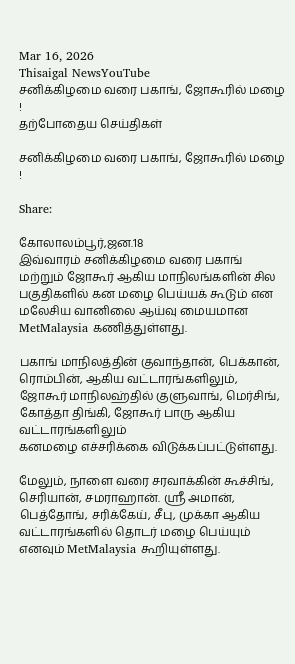Mar 16, 2026
Thisaigal NewsYouTube
சனிக்கிழமை வரை பகாங், ஜோகூரில் மழை !
தற்போதைய செய்திகள்

சனிக்கிழமை வரை பகாங், ஜோகூரில் மழை !

Share:

கோலாலம்பூர்,ஜன.18
இவ்வாரம் சனிக்கிழமை வரை பகாங் மற்றும் ஜோகூர் ஆகிய மாநிலங்களின் சில பகுதிகளில் கன மழை பெய்யக் கூடும் என மலேசிய வானிலை ஆய்வு மையமான MetMalaysia கணித்துள்ளது.

பகாங் மாநிலத்தின் குவாந்தான், பெக்கான், ரொம்பின், ஆகிய வட்டாரங்களிலும்,
ஜோகூர் மாநிலஹ்தில் குளுவாங், மெர்சிங், கோத்தா திங்கி, ஜோகூர் பாரு ஆகிய வட்டாரங்களிலும்
கனமழை எச்சரிக்கை விடுக்கப்பட்டுள்ளது.

மேலும், நாளை வரை சரவாக்கின் கூச்சிங், செரியான், சமராஹான். ஶ்ரீ அமான், பெத்தோங், சரிக்கேய், சீபு, முக்கா ஆகிய வட்டாரங்களில் தொடர் மழை பெய்யும் எனவும் MetMalaysia கூறியுள்ளது.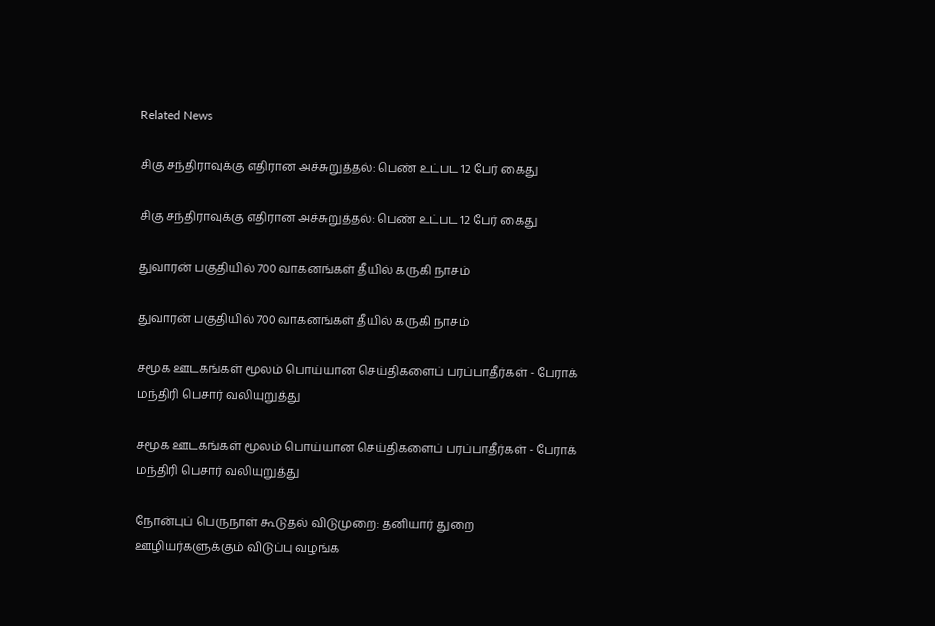Related News

சிகு சந்திராவுக்கு எதிரான அச்சுறுத்தல்: பெண் உட்பட 12 பேர் கைது

சிகு சந்திராவுக்கு எதிரான அச்சுறுத்தல்: பெண் உட்பட 12 பேர் கைது

துவாரன் பகுதியில் 700 வாகனங்கள் தீயில் கருகி நாசம்

துவாரன் பகுதியில் 700 வாகனங்கள் தீயில் கருகி நாசம்

சமூக ஊடகங்கள் மூலம் பொய்யான செய்திகளைப் பரப்பாதீர்கள் - பேராக் மந்திரி பெசார் வலியுறுத்து

சமூக ஊடகங்கள் மூலம் பொய்யான செய்திகளைப் பரப்பாதீர்கள் - பேராக் மந்திரி பெசார் வலியுறுத்து

நோன்புப் பெருநாள் கூடுதல் விடுமுறை: தனியார் துறை ஊழியர்களுக்கும் விடுப்பு வழங்க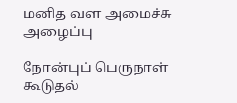மனித வள அமைச்சு அழைப்பு

நோன்புப் பெருநாள் கூடுதல்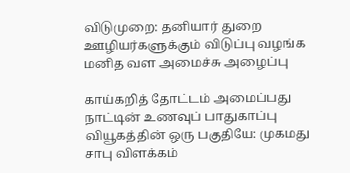விடுமுறை: தனியார் துறை ஊழியர்களுக்கும் விடுப்பு வழங்க மனித வள அமைச்சு அழைப்பு

காய்கறித் தோட்டம் அமைப்பது நாட்டின் உணவுப் பாதுகாப்பு வியூகத்தின் ஒரு பகுதியே: முகமது சாபு விளக்கம்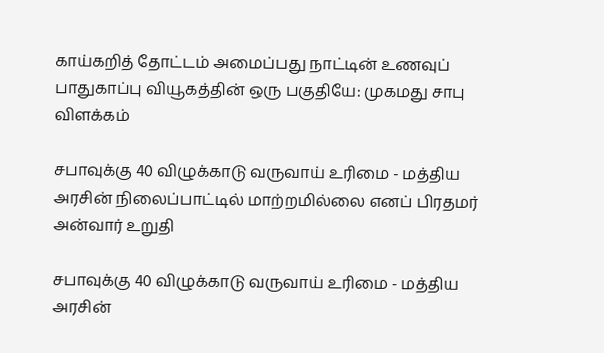காய்கறித் தோட்டம் அமைப்பது நாட்டின் உணவுப் பாதுகாப்பு வியூகத்தின் ஒரு பகுதியே: முகமது சாபு விளக்கம்

சபாவுக்கு 40 விழுக்காடு வருவாய் உரிமை - மத்திய அரசின் நிலைப்பாட்டில் மாற்றமில்லை எனப் பிரதமர் அன்வார் உறுதி

சபாவுக்கு 40 விழுக்காடு வருவாய் உரிமை - மத்திய அரசின்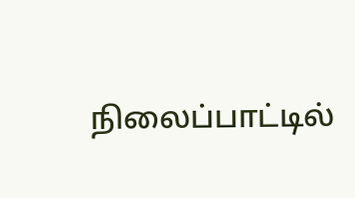நிலைப்பாட்டில்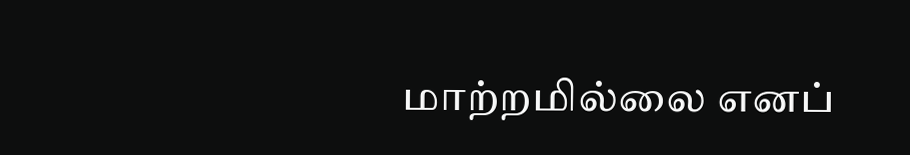மாற்றமில்லை எனப்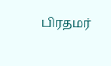பிரதமர்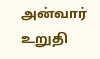அன்வார் உறுதி